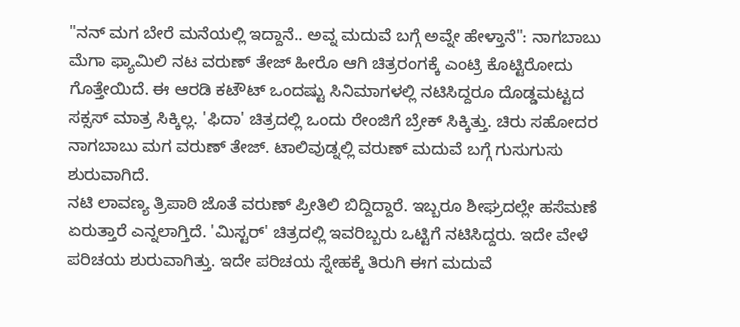"ನನ್ ಮಗ ಬೇರೆ ಮನೆಯಲ್ಲಿ ಇದ್ದಾನೆ.. ಅವ್ನ ಮದುವೆ ಬಗ್ಗೆ ಅವ್ನೇ ಹೇಳ್ತಾನೆ": ನಾಗಬಾಬು
ಮೆಗಾ ಫ್ಯಾಮಿಲಿ ನಟ ವರುಣ್ ತೇಜ್ ಹೀರೊ ಆಗಿ ಚಿತ್ರರಂಗಕ್ಕೆ ಎಂಟ್ರಿ ಕೊಟ್ಟಿರೋದು ಗೊತ್ತೇಯಿದೆ. ಈ ಆರಡಿ ಕಟೌಟ್ ಒಂದಷ್ಟು ಸಿನಿಮಾಗಳಲ್ಲಿ ನಟಿಸಿದ್ದರೂ ದೊಡ್ಡಮಟ್ಟದ ಸಕ್ಸಸ್ ಮಾತ್ರ ಸಿಕ್ಕಿಲ್ಲ. 'ಫಿದಾ' ಚಿತ್ರದಲ್ಲಿ ಒಂದು ರೇಂಜಿಗೆ ಬ್ರೇಕ್ ಸಿಕ್ಕಿತ್ತು. ಚಿರು ಸಹೋದರ ನಾಗಬಾಬು ಮಗ ವರುಣ್ ತೇಜ್. ಟಾಲಿವುಡ್ನಲ್ಲಿ ವರುಣ್ ಮದುವೆ ಬಗ್ಗೆ ಗುಸುಗುಸು ಶುರುವಾಗಿದೆ.
ನಟಿ ಲಾವಣ್ಯ ತ್ರಿಪಾಠಿ ಜೊತೆ ವರುಣ್ ಪ್ರೀತಿಲಿ ಬಿದ್ದಿದ್ದಾರೆ. ಇಬ್ಬರೂ ಶೀಘ್ರದಲ್ಲೇ ಹಸೆಮಣೆ ಏರುತ್ತಾರೆ ಎನ್ನಲಾಗ್ತಿದೆ. 'ಮಿಸ್ಟರ್' ಚಿತ್ರದಲ್ಲಿ ಇವರಿಬ್ಬರು ಒಟ್ಟಿಗೆ ನಟಿಸಿದ್ದರು. ಇದೇ ವೇಳೆ ಪರಿಚಯ ಶುರುವಾಗಿತ್ತು. ಇದೇ ಪರಿಚಯ ಸ್ನೇಹಕ್ಕೆ ತಿರುಗಿ ಈಗ ಮದುವೆ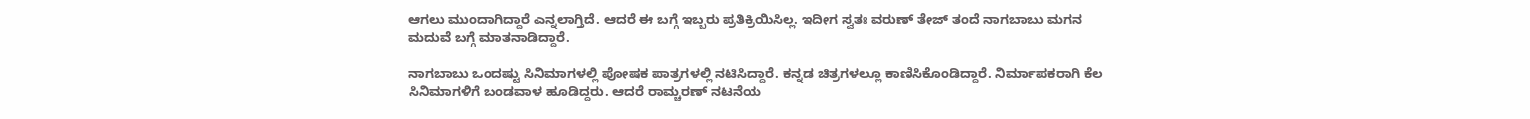ಆಗಲು ಮುಂದಾಗಿದ್ದಾರೆ ಎನ್ನಲಾಗ್ತಿದೆ. ಆದರೆ ಈ ಬಗ್ಗೆ ಇಬ್ಬರು ಪ್ರತಿಕ್ರಿಯಿಸಿಲ್ಲ. ಇದೀಗ ಸ್ವತಃ ವರುಣ್ ತೇಜ್ ತಂದೆ ನಾಗಬಾಬು ಮಗನ ಮದುವೆ ಬಗ್ಗೆ ಮಾತನಾಡಿದ್ದಾರೆ.

ನಾಗಬಾಬು ಒಂದಷ್ಟು ಸಿನಿಮಾಗಳಲ್ಲಿ ಪೋಷಕ ಪಾತ್ರಗಳಲ್ಲಿ ನಟಿಸಿದ್ದಾರೆ. ಕನ್ನಡ ಚಿತ್ರಗಳಲ್ಲೂ ಕಾಣಿಸಿಕೊಂಡಿದ್ದಾರೆ. ನಿರ್ಮಾಪಕರಾಗಿ ಕೆಲ ಸಿನಿಮಾಗಳಿಗೆ ಬಂಡವಾಳ ಹೂಡಿದ್ದರು. ಆದರೆ ರಾಮ್ಚರಣ್ ನಟನೆಯ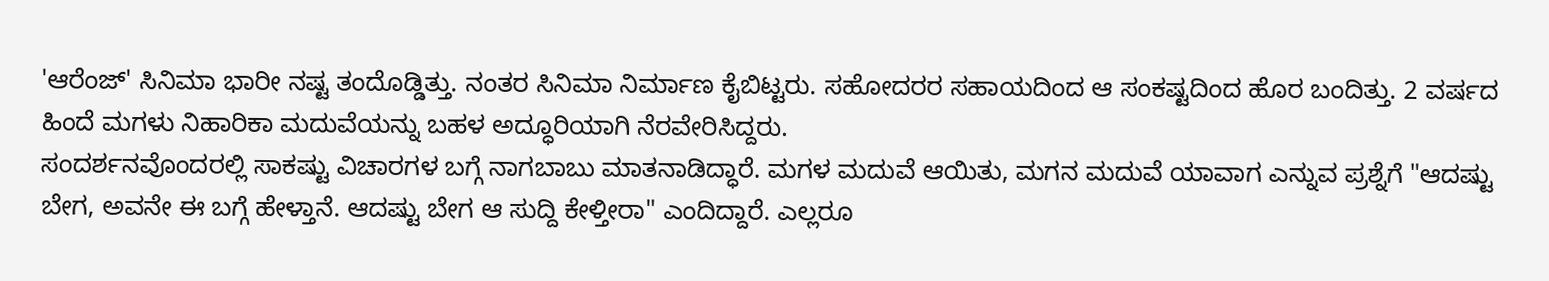'ಆರೆಂಜ್' ಸಿನಿಮಾ ಭಾರೀ ನಷ್ಟ ತಂದೊಡ್ಡಿತ್ತು. ನಂತರ ಸಿನಿಮಾ ನಿರ್ಮಾಣ ಕೈಬಿಟ್ಟರು. ಸಹೋದರರ ಸಹಾಯದಿಂದ ಆ ಸಂಕಷ್ಟದಿಂದ ಹೊರ ಬಂದಿತ್ತು. 2 ವರ್ಷದ ಹಿಂದೆ ಮಗಳು ನಿಹಾರಿಕಾ ಮದುವೆಯನ್ನು ಬಹಳ ಅದ್ಧೂರಿಯಾಗಿ ನೆರವೇರಿಸಿದ್ದರು.
ಸಂದರ್ಶನವೊಂದರಲ್ಲಿ ಸಾಕಷ್ಟು ವಿಚಾರಗಳ ಬಗ್ಗೆ ನಾಗಬಾಬು ಮಾತನಾಡಿದ್ಧಾರೆ. ಮಗಳ ಮದುವೆ ಆಯಿತು, ಮಗನ ಮದುವೆ ಯಾವಾಗ ಎನ್ನುವ ಪ್ರಶ್ನೆಗೆ "ಆದಷ್ಟು ಬೇಗ, ಅವನೇ ಈ ಬಗ್ಗೆ ಹೇಳ್ತಾನೆ. ಆದಷ್ಟು ಬೇಗ ಆ ಸುದ್ದಿ ಕೇಳ್ತೀರಾ" ಎಂದಿದ್ದಾರೆ. ಎಲ್ಲರೂ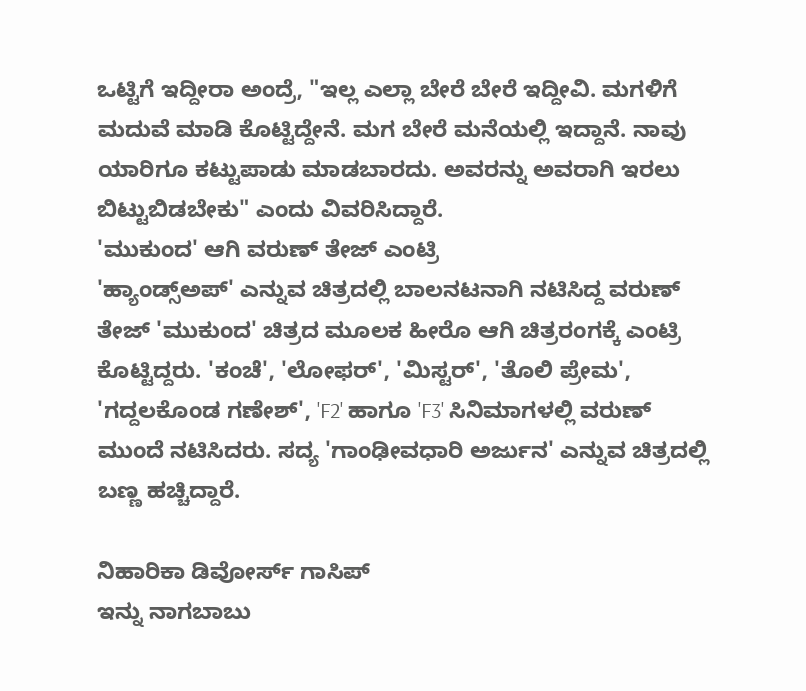ಒಟ್ಟಿಗೆ ಇದ್ದೀರಾ ಅಂದ್ರೆ, "ಇಲ್ಲ ಎಲ್ಲಾ ಬೇರೆ ಬೇರೆ ಇದ್ದೀವಿ. ಮಗಳಿಗೆ ಮದುವೆ ಮಾಡಿ ಕೊಟ್ಟಿದ್ದೇನೆ. ಮಗ ಬೇರೆ ಮನೆಯಲ್ಲಿ ಇದ್ದಾನೆ. ನಾವು ಯಾರಿಗೂ ಕಟ್ಟುಪಾಡು ಮಾಡಬಾರದು. ಅವರನ್ನು ಅವರಾಗಿ ಇರಲು ಬಿಟ್ಟುಬಿಡಬೇಕು" ಎಂದು ವಿವರಿಸಿದ್ದಾರೆ.
'ಮುಕುಂದ' ಆಗಿ ವರುಣ್ ತೇಜ್ ಎಂಟ್ರಿ
'ಹ್ಯಾಂಡ್ಸ್ಅಪ್' ಎನ್ನುವ ಚಿತ್ರದಲ್ಲಿ ಬಾಲನಟನಾಗಿ ನಟಿಸಿದ್ದ ವರುಣ್ ತೇಜ್ 'ಮುಕುಂದ' ಚಿತ್ರದ ಮೂಲಕ ಹೀರೊ ಆಗಿ ಚಿತ್ರರಂಗಕ್ಕೆ ಎಂಟ್ರಿ ಕೊಟ್ಟಿದ್ದರು. 'ಕಂಚೆ', 'ಲೋಫರ್', 'ಮಿಸ್ಟರ್', 'ತೊಲಿ ಪ್ರೇಮ', 'ಗದ್ದಲಕೊಂಡ ಗಣೇಶ್', 'F2' ಹಾಗೂ 'F3' ಸಿನಿಮಾಗಳಲ್ಲಿ ವರುಣ್ ಮುಂದೆ ನಟಿಸಿದರು. ಸದ್ಯ 'ಗಾಂಢೀವಧಾರಿ ಅರ್ಜುನ' ಎನ್ನುವ ಚಿತ್ರದಲ್ಲಿ ಬಣ್ಣ ಹಚ್ಚಿದ್ದಾರೆ.

ನಿಹಾರಿಕಾ ಡಿವೋರ್ಸ್ ಗಾಸಿಪ್
ಇನ್ನು ನಾಗಬಾಬು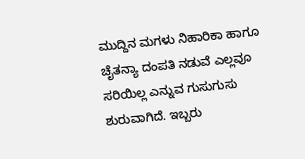ಮುದ್ದಿನ ಮಗಳು ನಿಹಾರಿಕಾ ಹಾಗೂ ಚೈತನ್ಯಾ ದಂಪತಿ ನಡುವೆ ಎಲ್ಲವೂ ಸರಿಯಿಲ್ಲ ಎನ್ನುವ ಗುಸುಗುಸು ಶುರುವಾಗಿದೆ. ಇಬ್ಬರು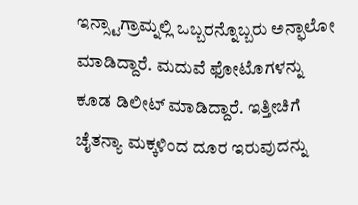ಇನ್ಸ್ಟಾಗ್ರಾಮ್ನಲ್ಲಿ ಒಬ್ಬರನ್ನೊಬ್ಬರು ಅನ್ಫಾಲೋ ಮಾಡಿದ್ದಾರೆ. ಮದುವೆ ಫೋಟೊಗಳನ್ನು ಕೂಡ ಡಿಲೀಟ್ ಮಾಡಿದ್ದಾರೆ. ಇತ್ತೀಚಿಗೆ ಚೈತನ್ಯಾ ಮಕ್ಕಳಿಂದ ದೂರ ಇರುವುದನ್ನು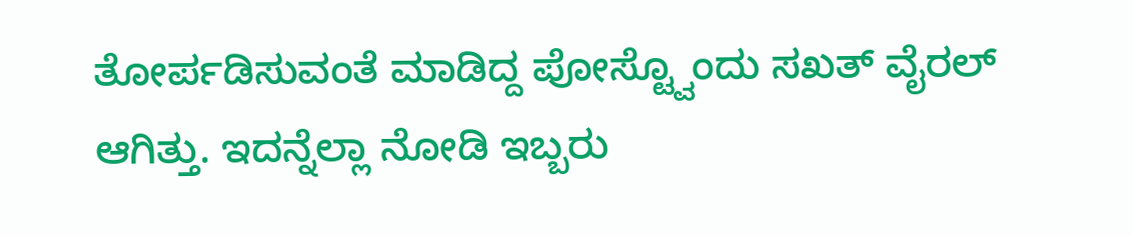ತೋರ್ಪಡಿಸುವಂತೆ ಮಾಡಿದ್ದ ಪೋಸ್ಟ್ವೊಂದು ಸಖತ್ ವೈರಲ್ ಆಗಿತ್ತು. ಇದನ್ನೆಲ್ಲಾ ನೋಡಿ ಇಬ್ಬರು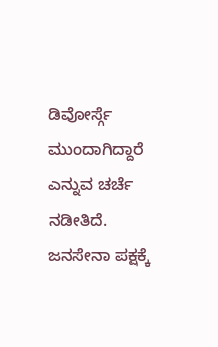ಡಿವೋರ್ಸ್ಗೆ ಮುಂದಾಗಿದ್ದಾರೆ ಎನ್ನುವ ಚರ್ಚೆ ನಡೀತಿದೆ.
ಜನಸೇನಾ ಪಕ್ಷಕ್ಕೆ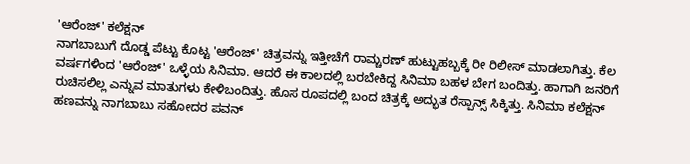'ಆರೆಂಜ್' ಕಲೆಕ್ಷನ್
ನಾಗಬಾಬುಗೆ ದೊಡ್ಡ ಪೆಟ್ಟು ಕೊಟ್ಟ 'ಆರೆಂಜ್' ಚಿತ್ರವನ್ನು ಇತ್ತೀಚೆಗೆ ರಾಮ್ಚರಣ್ ಹುಟ್ಟುಹಬ್ಬಕ್ಕೆ ರೀ ರಿಲೀಸ್ ಮಾಡಲಾಗಿತ್ತು. ಕೆಲ ವರ್ಷಗಳಿಂದ 'ಆರೆಂಜ್' ಒಳ್ಳೆಯ ಸಿನಿಮಾ. ಆದರೆ ಈ ಕಾಲದಲ್ಲಿ ಬರಬೇಕಿದ್ದ ಸಿನಿಮಾ ಬಹಳ ಬೇಗ ಬಂದಿತ್ತು. ಹಾಗಾಗಿ ಜನರಿಗೆ ರುಚಿಸಲಿಲ್ಲ ಎನ್ನುವ ಮಾತುಗಳು ಕೇಳಿಬಂದಿತ್ತು. ಹೊಸ ರೂಪದಲ್ಲಿ ಬಂದ ಚಿತ್ರಕ್ಕೆ ಅದ್ಭುತ ರೆಸ್ಪಾನ್ಸ್ ಸಿಕ್ಕಿತ್ತು. ಸಿನಿಮಾ ಕಲೆಕ್ಷನ್ ಹಣವನ್ನು ನಾಗಬಾಬು ಸಹೋದರ ಪವನ್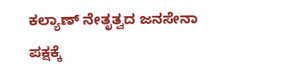ಕಲ್ಯಾಣ್ ನೇತೃತ್ವದ ಜನಸೇನಾ ಪಕ್ಷಕ್ಕೆ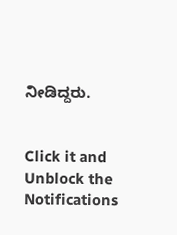ನೀಡಿದ್ದರು.


Click it and Unblock the Notifications